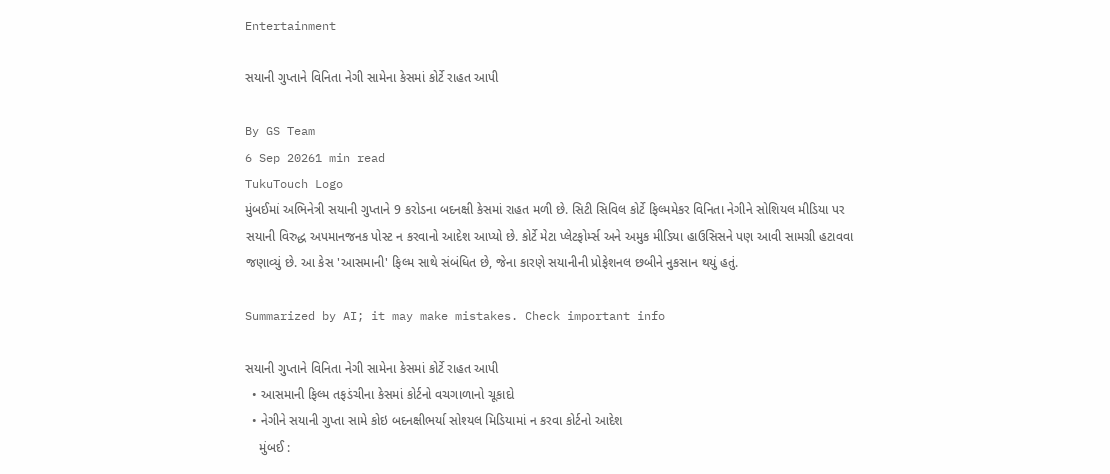Entertainment

સયાની ગુપ્તાને વિનિતા નેગી સામેના કેસમાં કોર્ટે રાહત આપી

By GS Team
6 Sep 20261 min read
TukuTouch Logo
મુંબઈમાં અભિનેત્રી સયાની ગુપ્તાને 9 કરોડના બદનક્ષી કેસમાં રાહત મળી છે. સિટી સિવિલ કોર્ટે ફિલ્મમેકર વિનિતા નેગીને સોશિયલ મીડિયા પર સયાની વિરુદ્ધ અપમાનજનક પોસ્ટ ન કરવાનો આદેશ આપ્યો છે. કોર્ટે મેટા પ્લેટફોર્મ્સ અને અમુક મીડિયા હાઉસિસને પણ આવી સામગ્રી હટાવવા જણાવ્યું છે. આ કેસ 'આસમાની' ફિલ્મ સાથે સંબંધિત છે, જેના કારણે સયાનીની પ્રોફેશનલ છબીને નુકસાન થયું હતું.

Summarized by AI; it may make mistakes. Check important info

સયાની ગુપ્તાને વિનિતા નેગી સામેના કેસમાં કોર્ટે રાહત આપી
  • આસમાની ફિલ્મ તફડંચીના કેસમાં કોર્ટનો વચગાળાનો ચૂકાદો
  • નેગીને સયાની ગુપ્તા સામે કોઇ બદનક્ષીભર્યા સોશ્યલ મિડિયામાં ન કરવા કોર્ટનો આદેશ
    મુંબઈ :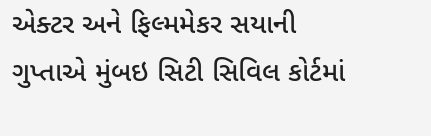એક્ટર અને ફિલ્મમેકર સયાની ગુપ્તાએ મુંબઇ સિટી સિવિલ કોર્ટમાં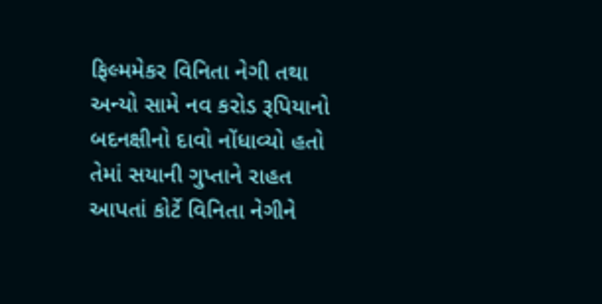ફિલ્મમેકર વિનિતા નેગી તથા અન્યો સામે નવ કરોડ રૂપિયાનો બદનક્ષીનો દાવો નોંધાવ્યો હતો તેમાં સયાની ગુપ્તાને રાહત આપતાં કોર્ટે વિનિતા નેગીને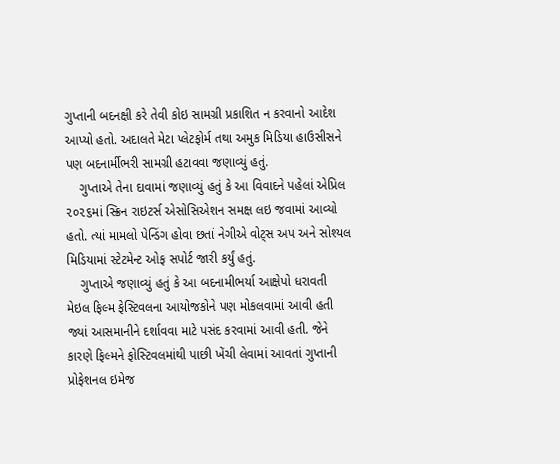ગુપ્તાની બદનક્ષી કરે તેવી કોઇ સામગ્રી પ્રકાશિત ન કરવાનો આદેશ આપ્યો હતો. અદાલતે મેટા પ્લેટફોર્મ તથા અમુક મિડિયા હાઉસીસને પણ બદનાર્મીભરી સામગ્રી હટાવવા જણાવ્યું હતું.
    ગુપ્તાએ તેના દાવામાં જણાવ્યું હતું કે આ વિવાદને પહેલાં એપ્રિલ ૨૦૨૬માં સ્ક્રિન રાઇટર્સ એસોસિએશન સમક્ષ લઇ જવામાં આવ્યો હતો. ત્યાં મામલો પેન્ડિંગ હોવા છતાં નેગીએ વોટ્સ અપ અને સોશ્યલ મિડિયામાં સ્ટેટમેન્ટ ઓફ સપોર્ટ જારી કર્યું હતું.
    ગુપ્તાએ જણાવ્યું હતું કે આ બદનામીભર્યા આક્ષેપો ધરાવતી મેઇલ ફિલ્મ ફેસ્ટિવલના આયોજકોને પણ મોકલવામાં આવી હતી જ્યાં આસમાનીને દર્શાવવા માટે પસંદ કરવામાં આવી હતી. જેને કારણે ફિલ્મને ફોસ્ટિવલમાંથી પાછી ખેંચી લેવામાં આવતાં ગુપ્તાની પ્રોફેશનલ ઇમેજ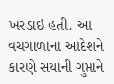ખરડાઇ હતી. આ વચગાળાના આદેશને કારણે સયાની ગુપ્તાને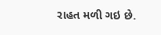રાહત મળી ગઇ છે.